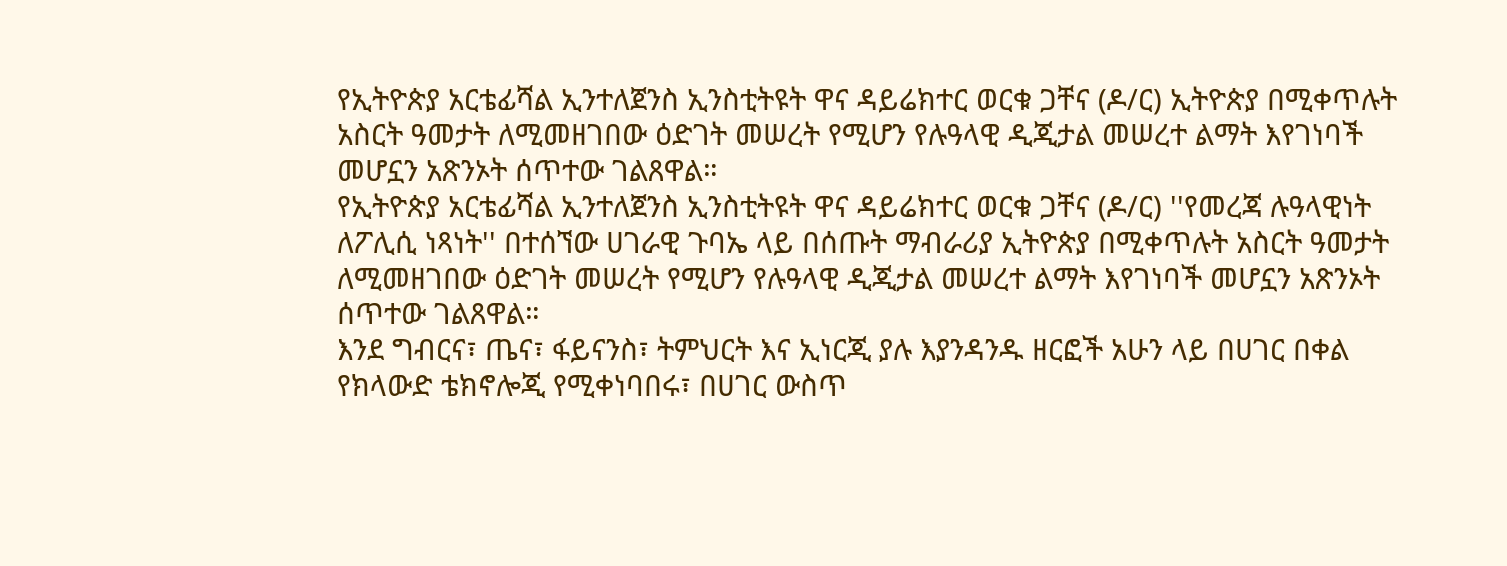የኢትዮጵያ አርቴፊሻል ኢንተለጀንስ ኢንስቲትዩት ዋና ዳይሬክተር ወርቁ ጋቸና (ዶ/ር) ኢትዮጵያ በሚቀጥሉት አስርት ዓመታት ለሚመዘገበው ዕድገት መሠረት የሚሆን የሉዓላዊ ዲጂታል መሠረተ ልማት እየገነባች መሆኗን አጽንኦት ሰጥተው ገልጸዋል።
የኢትዮጵያ አርቴፊሻል ኢንተለጀንስ ኢንስቲትዩት ዋና ዳይሬክተር ወርቁ ጋቸና (ዶ/ር) ''የመረጃ ሉዓላዊነት ለፖሊሲ ነጻነት'' በተሰኘው ሀገራዊ ጉባኤ ላይ በሰጡት ማብራሪያ ኢትዮጵያ በሚቀጥሉት አስርት ዓመታት ለሚመዘገበው ዕድገት መሠረት የሚሆን የሉዓላዊ ዲጂታል መሠረተ ልማት እየገነባች መሆኗን አጽንኦት ሰጥተው ገልጸዋል።
እንደ ግብርና፣ ጤና፣ ፋይናንስ፣ ትምህርት እና ኢነርጂ ያሉ እያንዳንዱ ዘርፎች አሁን ላይ በሀገር በቀል የክላውድ ቴክኖሎጂ የሚቀነባበሩ፣ በሀገር ውስጥ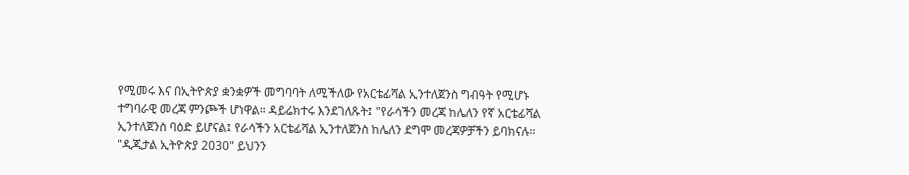የሚመሩ እና በኢትዮጵያ ቋንቋዎች መግባባት ለሚችለው የአርቴፊሻል ኢንተለጀንስ ግብዓት የሚሆኑ ተግባራዊ መረጃ ምንጮች ሆነዋል። ዳይሬክተሩ እንደገለጹት፤ "የራሳችን መረጃ ከሌለን የኛ አርቴፊሻል ኢንተለጀንስ ባዕድ ይሆናል፤ የራሳችን አርቴፊሻል ኢንተለጀንስ ከሌለን ደግሞ መረጃዎቻችን ይባክናሉ።
"ዲጂታል ኢትዮጵያ 2030" ይህንን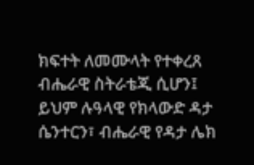ክፍተት ለመሙላት የተቀረጸ ብሔራዊ ስትራቴጂ ሲሆን፤ ይህም ሉዓላዊ የክላውድ ዳታ ሴንተርን፣ ብሔራዊ የዳታ ሌክ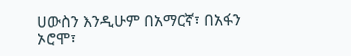ሀውስን እንዲሁም በአማርኛ፣ በአፋን ኦሮሞ፣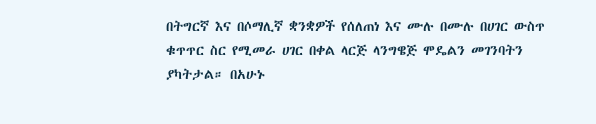በትግርኛ እና በሶማሊኛ ቋንቋዎች የሰለጠነ እና ሙሉ በሙሉ በሀገር ውስጥ ቁጥጥር ስር የሚመራ ሀገር በቀል ላርጅ ላንግዌጅ ሞዴልን መገንባትን ያካትታል። በአሁኑ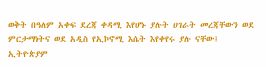ወቅት በዓለም አቀፍ ደረጃ ቀዳሚ እየሆኑ ያሉት ሀገራት መረጃቸውን ወደ ምርታማነትና ወደ አዲስ የኢኮኖሚ እሴት እየቀየሩ ያሉ ናቸው፤ ኢትዮጵያም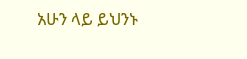አሁን ላይ ይህንኑ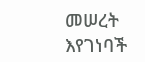መሠረት እየገነባች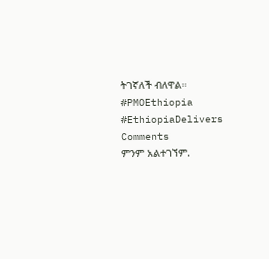ትገኛለች ብለዋል።
#PMOEthiopia #EthiopiaDelivers
Comments
ምንም አልተገኘም.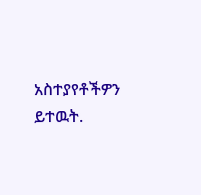አስተያየቶችዎን ይተዉት.